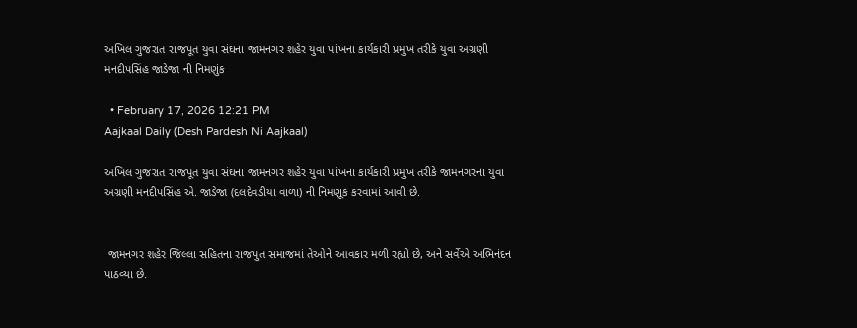અખિલ ગુજરાત રાજપૂત યુવા સંઘના જામનગર શહેર યુવા પાંખના કાર્યકારી પ્રમુખ તરીકે યુવા અગ્રણી મનદીપસિંહ જાડેજા ની નિમણુંક

  • February 17, 2026 12:21 PM
Aajkaal Daily (Desh Pardesh Ni Aajkaal)

અખિલ ગુજરાત રાજપૂત યુવા સંઘના જામનગર શહેર યુવા પાંખના કાર્યકારી પ્રમુખ તરીકે જામનગરના યુવા અગ્રણી મનદીપસિંહ એ. જાડેજા (દલદેવડીયા વાળા) ની નિમણૂક કરવામાં આવી છે.


 જામનગર શહેર જિલ્લા સહિતના રાજપુત સમાજમાં તેઓને આવકાર મળી રહ્યો છે, અને સર્વેએ અભિનંદન પાઠવ્યા છે.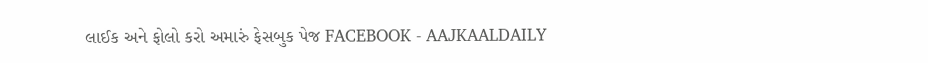લાઈક અને ફોલો કરો અમારું ફેસબુક પેજ FACEBOOK - AAJKAALDAILY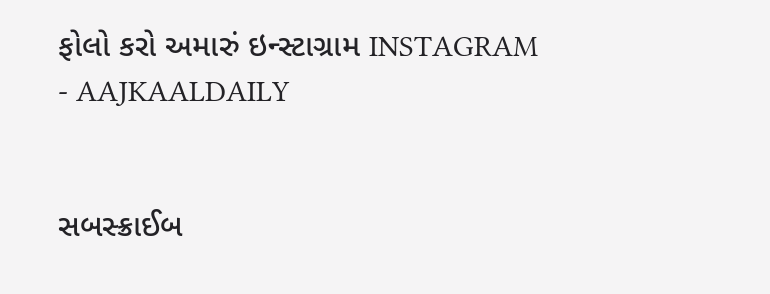ફોલો કરો અમારું ઇન્સ્ટાગ્રામ INSTAGRAM - AAJKAALDAILY


સબસ્ક્રાઈબ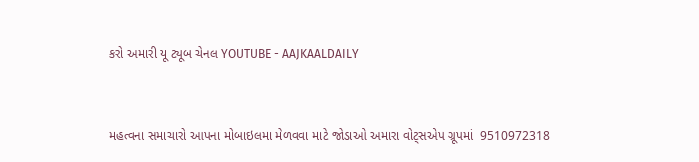કરો અમારી યૂ ટ્યૂબ ચેનલ YOUTUBE - AAJKAALDAILY


મહત્વના સમાચારો આપના મોબાઇલમા મેળવવા માટે જોડાઓ અમારા વોટ્સએપ ગ્રૂપમાં  9510972318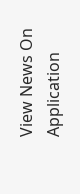View News On Application